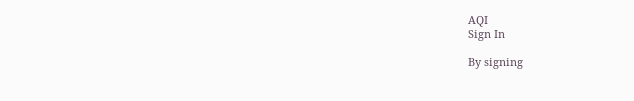AQI
Sign In

By signing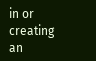in or creating an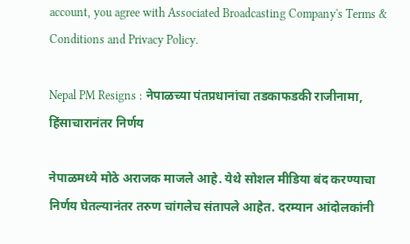account, you agree with Associated Broadcasting Company's Terms & Conditions and Privacy Policy.

Nepal PM Resigns : नेपाळच्या पंतप्रधानांचा तडकाफडकी राजीनामा, हिंसाचारानंतर निर्णय

नेपाळमध्ये मोठे अराजक माजले आहे. येथे सोशल मीडिया बंद करण्याचा निर्णय घेतल्यानंतर तरुण चांगलेच संतापले आहेत. दरम्यान आंदोलकांनी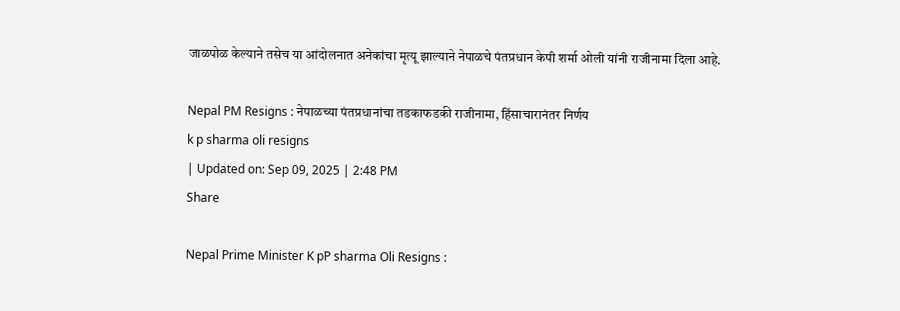जाळपोळ केल्याने तसेच या आंदोलनात अनेकांचा मृत्यू झाल्याने नेपाळचे पंतप्रधान केपी शर्मा ओली यांनी राजीनामा दिला आहे.

Nepal PM Resigns : नेपाळच्या पंतप्रधानांचा तडकाफडकी राजीनामा, हिंसाचारानंतर निर्णय
k p sharma oli resigns
| Updated on: Sep 09, 2025 | 2:48 PM
Share

Nepal Prime Minister K pP sharma Oli Resigns :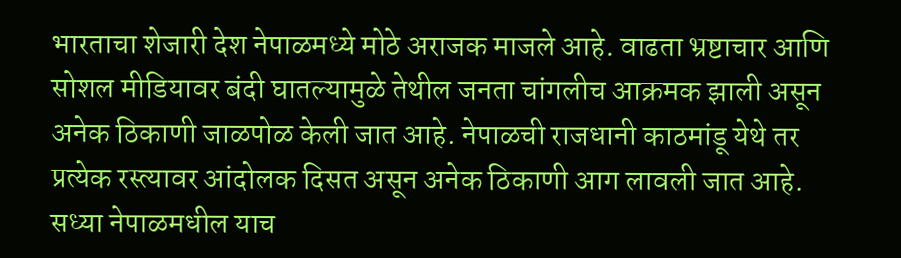भारताचा शेजारी देश नेपाळमध्ये मोठे अराजक माजले आहे. वाढता भ्रष्टाचार आणि सोशल मीडियावर बंदी घातल्यामुळे तेथील जनता चांगलीच आक्रमक झाली असून अनेक ठिकाणी जाळपोळ केली जात आहे. नेपाळची राजधानी काठमांडू येथे तर प्रत्येक रस्त्यावर आंदोलक दिसत असून अनेक ठिकाणी आग लावली जात आहे. सध्या नेपाळमधील याच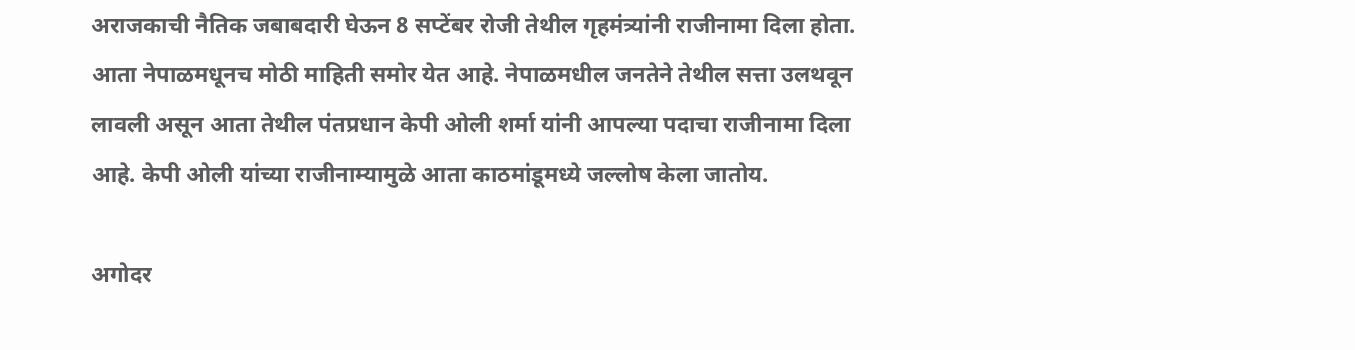अराजकाची नैतिक जबाबदारी घेऊन 8 सप्टेंबर रोजी तेथील गृहमंत्र्यांनी राजीनामा दिला होता. आता नेपाळमधूनच मोठी माहिती समोर येत आहे. नेपाळमधील जनतेने तेथील सत्ता उलथवून लावली असून आता तेथील पंतप्रधान केपी ओली शर्मा यांनी आपल्या पदाचा राजीनामा दिला आहे. केपी ओली यांच्या राजीनाम्यामुळे आता काठमांडूमध्ये जल्लोष केला जातोय.

अगोदर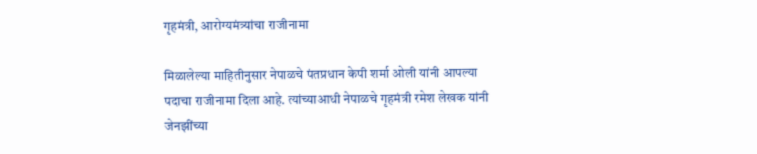गृहमंत्री, आरोग्यमंत्र्यांचा राजीनामा

मिळालेल्या माहितीनुसार नेपाळचे पंतप्रधान केपी शर्मा ओली यांनी आपल्या पदाचा राजीनामा दिला आहे. त्यांच्याआधी नेपाळचे गृहमंत्री रमेश लेखक यांनी जेनझींच्या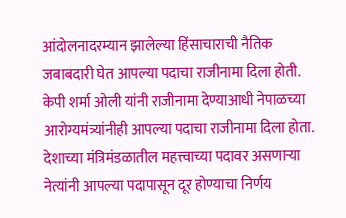आंदोलनादरम्यान झालेल्या हिंसाचाराची नैतिक जबाबदारी घेत आपल्या पदाचा राजीनामा दिला होती. केपी शर्मा ओली यांनी राजीनामा देण्याआधी नेपाळच्या आरोग्यमंत्र्यांनीही आपल्या पदाचा राजीनामा दिला होता. देशाच्या मंत्रिमंडळातील महत्त्वाच्या पदावर असणाऱ्या नेत्यांनी आपल्या पदापासून दूर होण्याचा निर्णय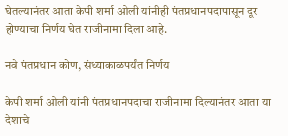घेतल्यानंतर आता केपी शर्मा ओली यांनीही पंतप्रधानपदापासून दूर होण्याचा निर्णय घेत राजीनामा दिला आहे.

नवे पंतप्रधान कोण, संध्याकाळपर्यंत निर्णय

केपी शर्मा ओली यांनी पंतप्रधानपदाचा राजीनामा दिल्यानंतर आता या देशाचे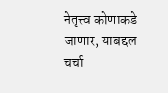नेतृत्त्व कोणाकडे जाणार, याबद्दल चर्चा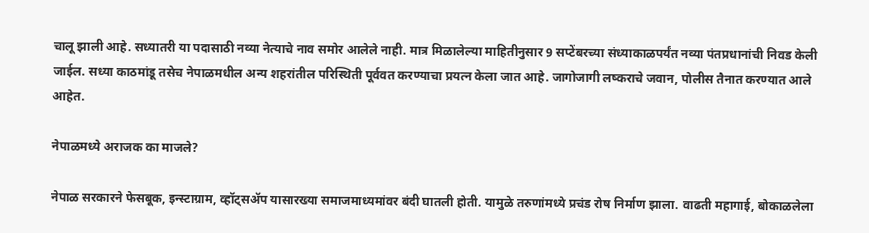चालू झाली आहे. सध्यातरी या पदासाठी नव्या नेत्याचे नाव समोर आलेले नाही. मात्र मिळालेल्या माहितीनुसार 9 सप्टेंबरच्या संध्याकाळपर्यंत नव्या पंतप्रधानांची निवड केली जाईल. सध्या काठमांडू तसेच नेपाळमधील अन्य शहरांतील परिस्थिती पूर्ववत करण्याचा प्रयत्न केला जात आहे. जागोजागी लष्कराचे जवान, पोलीस तैनात करण्यात आले आहेत.

नेपाळमध्ये अराजक का माजले?

नेपाळ सरकारने फेसबूक, इन्स्टाग्राम, व्हॉट्सॲप यासारख्या समाजमाध्यमांवर बंदी घातली होती. यामुळे तरुणांमध्ये प्रचंड रोष निर्माण झाला. वाढती महागाई, बोकाळलेला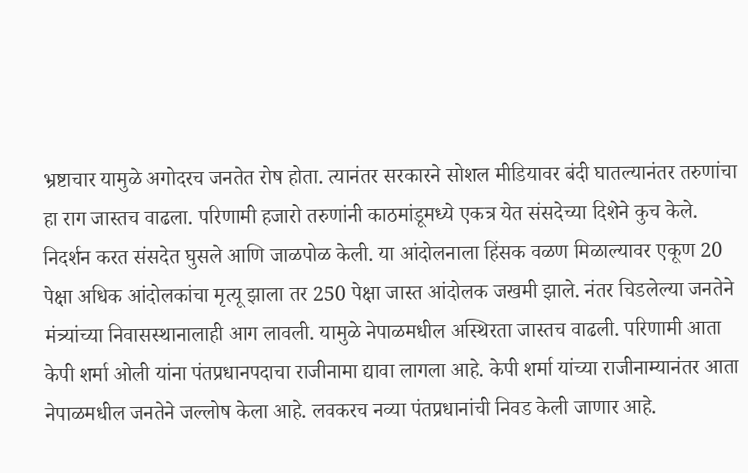भ्रष्टाचार यामुळे अगोदरच जनतेत रोष होता. त्यानंतर सरकारने सोशल मीडियावर बंदी घातल्यानंतर तरुणांचा हा राग जास्तच वाढला. परिणामी हजारो तरुणांनी काठमांडूमध्ये एकत्र येत संसदेच्या दिशेने कुच केले. निदर्शन करत संसदेत घुसले आणि जाळपोळ केली. या आंदोलनाला हिंसक वळण मिळाल्यावर एकूण 20 पेक्षा अधिक आंदोलकांचा मृत्यू झाला तर 250 पेक्षा जास्त आंदोलक जखमी झाले. नंतर चिडलेल्या जनतेने मंत्र्यांच्या निवासस्थानालाही आग लावली. यामुळे नेपाळमधील अस्थिरता जास्तच वाढली. परिणामी आता केपी शर्मा ओली यांना पंतप्रधानपदाचा राजीनामा द्यावा लागला आहे. केपी शर्मा यांच्या राजीनाम्यानंतर आता नेपाळमधील जनतेने जल्लोष केला आहे. लवकरच नव्या पंतप्रधानांची निवड केली जाणार आहे.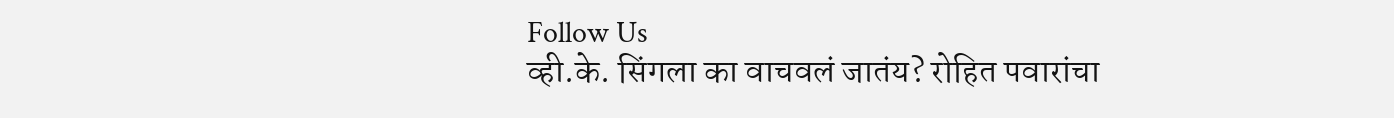Follow Us
व्ही.के. सिंगला का वाचवलं जातंय? रोहित पवारांचा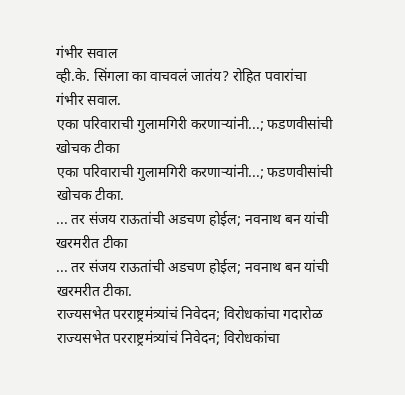गंभीर सवाल
व्ही.के. सिंगला का वाचवलं जातंय? रोहित पवारांचा गंभीर सवाल.
एका परिवाराची गुलामगिरी करणाऱ्यांनी...; फडणवीसांची खोचक टीका
एका परिवाराची गुलामगिरी करणाऱ्यांनी...; फडणवीसांची खोचक टीका.
... तर संजय राऊतांची अडचण होईल; नवनाथ बन यांची खरमरीत टीका
... तर संजय राऊतांची अडचण होईल; नवनाथ बन यांची खरमरीत टीका.
राज्यसभेत परराष्ट्रमंत्र्यांचं निवेदन; विरोधकांचा गदारोळ
राज्यसभेत परराष्ट्रमंत्र्यांचं निवेदन; विरोधकांचा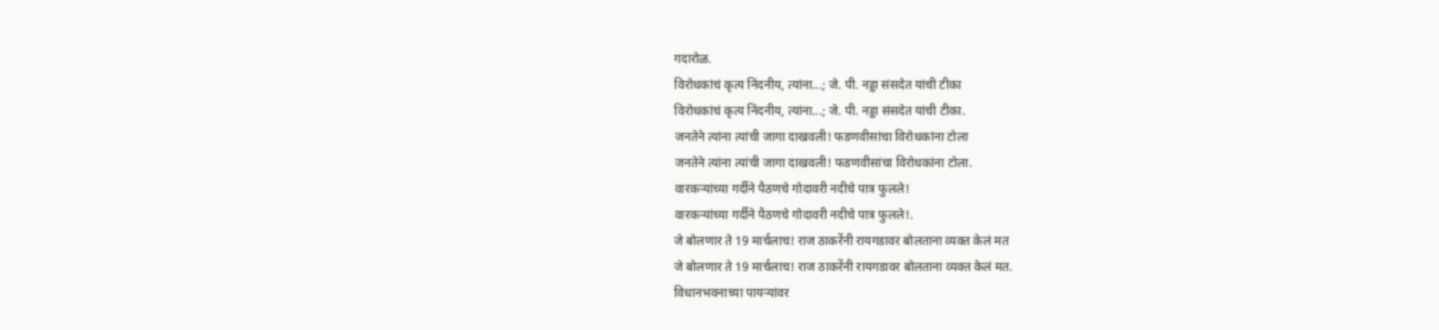गदारोळ.
विरोधकांचं कृत्य निंदनीय, त्यांना...; जे. पी. नड्डा संसदेत यांची टीका
विरोधकांचं कृत्य निंदनीय, त्यांना...; जे. पी. नड्डा संसदेत यांची टीका.
जनतेने त्यांना त्यांची जागा दाखवली! फडणवीसांचा विरोधकांना टोला
जनतेने त्यांना त्यांची जागा दाखवली! फडणवीसांचा विरोधकांना टोला.
वारकऱ्यांच्या गर्दीने पैठणचे गोदावरी नदीचे पात्र फुलले!
वारकऱ्यांच्या गर्दीने पैठणचे गोदावरी नदीचे पात्र फुलले!.
जे बोलणार ते 19 मार्चलाच! राज ठाकरेंनी रायगडावर बोलताना व्यक्त केलं मत
जे बोलणार ते 19 मार्चलाच! राज ठाकरेंनी रायगडावर बोलताना व्यक्त केलं मत.
विधानभवनाच्या पायऱ्यांवर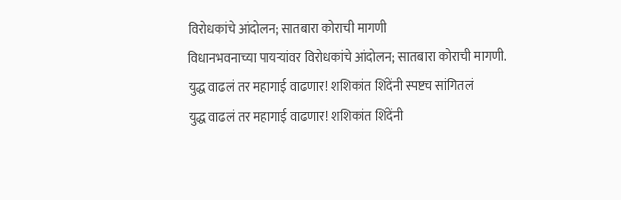विरोधकांचे आंदोलन; सातबारा कोराची मागणी
विधानभवनाच्या पायऱ्यांवर विरोधकांचे आंदोलन; सातबारा कोराची मागणी.
युद्ध वाढलं तर महागाई वाढणार! शशिकांत शिंदेंनी स्पष्टच सांगितलं
युद्ध वाढलं तर महागाई वाढणार! शशिकांत शिंदेंनी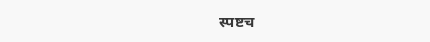स्पष्टच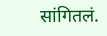सांगितलं.